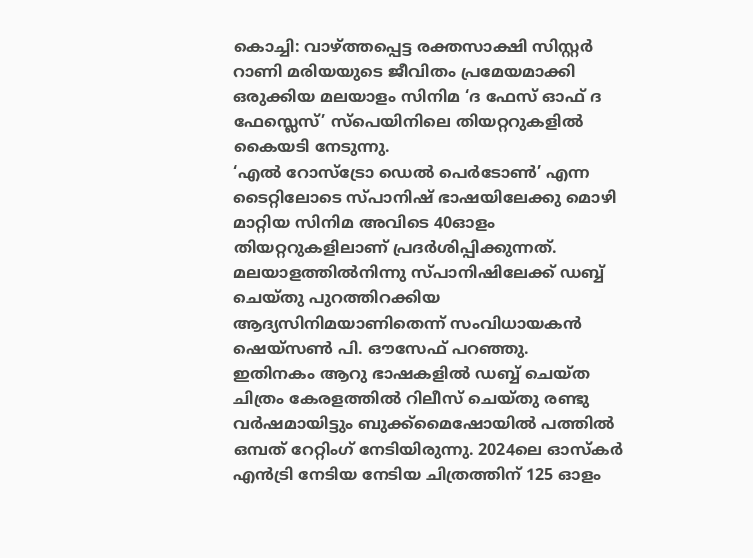കൊച്ചി: വാഴ്ത്തപ്പെട്ട രക്തസാക്ഷി സിസ്റ്റർ റാണി മരിയയുടെ ജീവിതം പ്രമേയമാക്കി ഒരുക്കിയ മലയാളം സിനിമ ‘ദ ഫേസ് ഓഫ് ദ ഫേസ്ലെസ്’ സ്പെയിനിലെ തിയറ്ററുകളിൽ കൈയടി നേടുന്നു.
‘എൽ റോസ്ട്രോ ഡെൽ പെർടോൺ’ എന്ന ടൈറ്റിലോടെ സ്പാനിഷ് ഭാഷയിലേക്കു മൊഴി മാറ്റിയ സിനിമ അവിടെ 40ഓളം തിയറ്ററുകളിലാണ് പ്രദർശിപ്പിക്കുന്നത്. മലയാളത്തിൽനിന്നു സ്പാനിഷിലേക്ക് ഡബ്ബ് ചെയ്തു പുറത്തിറക്കിയ ആദ്യസിനിമയാണിതെന്ന് സംവിധായകൻ ഷെയ്സൺ പി. ഔസേഫ് പറഞ്ഞു.
ഇതിനകം ആറു ഭാഷകളിൽ ഡബ്ബ് ചെയ്ത ചിത്രം കേരളത്തിൽ റിലീസ് ചെയ്തു രണ്ടു വർഷമായിട്ടും ബുക്ക്മൈഷോയിൽ പത്തിൽ ഒമ്പത് റേറ്റിംഗ് നേടിയിരുന്നു. 2024ലെ ഓസ്കർ എൻട്രി നേടിയ നേടിയ ചിത്രത്തിന് 125 ഓളം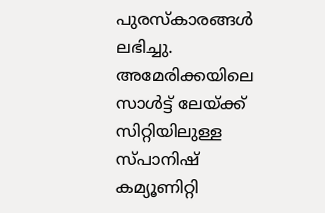പുരസ്കാരങ്ങൾ ലഭിച്ചു.
അമേരിക്കയിലെ സാൾട്ട് ലേയ്ക്ക് സിറ്റിയിലുള്ള സ്പാനിഷ് കമ്യൂണിറ്റി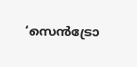‘സെൻട്രോ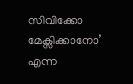സിവിക്കോ മേക്സിക്കാനോ’ എന്ന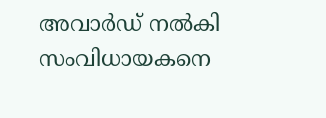അവാർഡ് നൽകി സംവിധായകനെ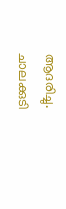ആദരിച്ചു.
ചാലക്കുടി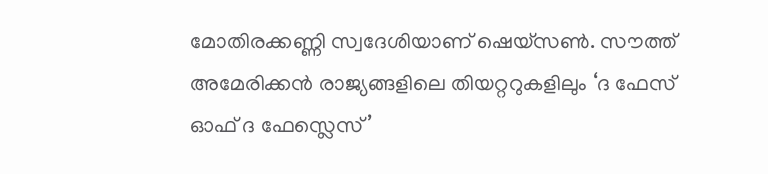മോതിരക്കണ്ണി സ്വദേശിയാണ് ഷെയ്സൺ. സൗത്ത് അമേരിക്കൻ രാജ്യങ്ങളിലെ തിയറ്ററുകളിലും ‘ദ ഫേസ് ഓഫ് ദ ഫേസ്ലെസ്’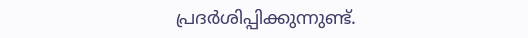പ്രദർശിപ്പിക്കുന്നുണ്ട്.